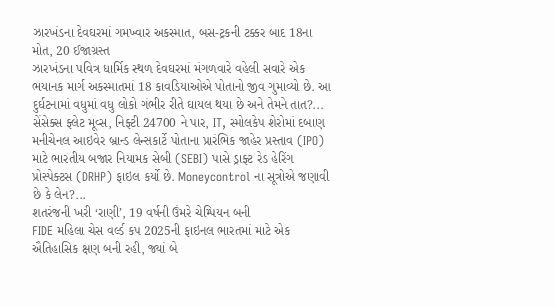ઝારખંડના દેવઘરમાં ગમખ્વાર અકસ્માત, બસ-ટ્રકની ટક્કર બાદ 18ના મોત, 20 ઈજાગ્રસ્ત
ઝારખંડના પવિત્ર ધાર્મિક સ્થળ દેવઘરમાં મંગળવારે વહેલી સવારે એક ભયાનક માર્ગ અકસ્માતમાં 18 કાવડિયાઓએ પોતાનો જીવ ગુમાવ્યો છે. આ દુર્ઘટનામાં વધુમાં વધુ લોકો ગંભીર રીતે ઘાયલ થયા છે અને તેમને તાત?...
સેંસેક્સ ફ્લેટ મૂવ્સ, નિફ્ટી 24700 ને પાર, IT, સ્મોલકેપ શેરોમાં દબાણ
મનીચેનલ આઇવેર બ્રાન્ડ લેન્સકાર્ટે પોતાના પ્રારંભિક જાહેર પ્રસ્તાવ (IPO) માટે ભારતીય બજાર નિયામક સેબી (SEBI) પાસે ડ્રાફ્ટ રેડ હેરિંગ પ્રોસ્પેક્ટસ (DRHP) ફાઇલ કર્યો છે. Moneycontrol ના સૂત્રોએ જણાવી છે કે લેન?...
શતરંજની ખરી ‘રાણી’, 19 વર્ષની ઉંમરે ચેમ્પિયન બની
FIDE મહિલા ચેસ વર્લ્ડ કપ 2025ની ફાઇનલ ભારતમાં માટે એક ઐતિહાસિક ક્ષણ બની રહી, જ્યાં બે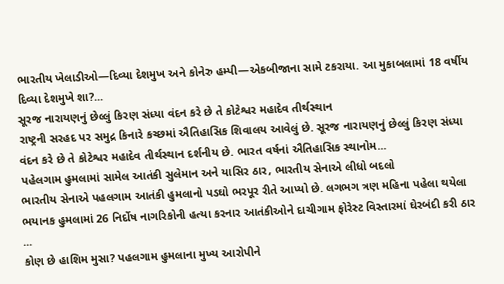ભારતીય ખેલાડીઓ—દિવ્યા દેશમુખ અને કોનેરુ હમ્પી—એકબીજાના સામે ટકરાયા. આ મુકાબલામાં 18 વર્ષીય દિવ્યા દેશમુખે શા?...
સૂરજ નારાયણનું છેલ્લું કિરણ સંધ્યા વંદન કરે છે તે કોટેશ્વર મહાદેવ તીર્થસ્થાન
રાષ્ટ્રની સરહદ પર સમુદ્ર કિનારે કચ્છમાં ઐતિહાસિક શિવાલય આવેલું છે. સૂરજ નારાયણનું છેલ્લું કિરણ સંધ્યા વંદન કરે છે તે કોટેશ્વર મહાદેવ તીર્થસ્થાન દર્શનીય છે. ભારત વર્ષનાં ઐતિહાસિક સ્થાનોમ...
પહેલગામ હુમલામાં સામેલ આતંકી સુલેમાન અને યાસિર ઠાર, ભારતીય સેનાએ લીધો બદલો
ભારતીય સેનાએ પહલગામ આતંકી હુમલાનો પડઘો ભરપૂર રીતે આપ્યો છે. લગભગ ત્રણ મહિના પહેલા થયેલા ભયાનક હુમલામાં 26 નિર્દોષ નાગરિકોની હત્યા કરનાર આતંકીઓને દાચીગામ ફોરેસ્ટ વિસ્તારમાં ઘેરબંદી કરી ઠાર ...
કોણ છે હાશિમ મુસા? પહલગામ હુમલાના મુખ્ય આરોપીને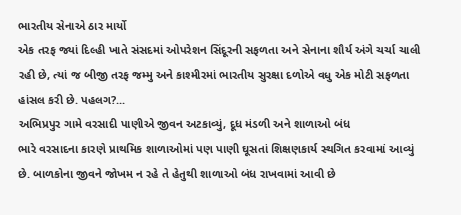ભારતીય સેનાએ ઠાર માર્યો
એક તરફ જ્યાં દિલ્હી ખાતે સંસદમાં ઓપરેશન સિંદૂરની સફળતા અને સેનાના શૌર્ય અંગે ચર્ચા ચાલી રહી છે, ત્યાં જ બીજી તરફ જમ્મુ અને કાશ્મીરમાં ભારતીય સુરક્ષા દળોએ વધુ એક મોટી સફળતા હાંસલ કરી છે. પહલગ?...
અભિપ્રપુર ગામે વરસાદી પાણીએ જીવન અટકાવ્યું, દૂધ મંડળી અને શાળાઓ બંધ
ભારે વરસાદના કારણે પ્રાથમિક શાળાઓમાં પણ પાણી ઘૂસતાં શિક્ષણકાર્ય સ્થગિત કરવામાં આવ્યું છે. બાળકોના જીવને જોખમ ન રહે તે હેતુથી શાળાઓ બંધ રાખવામાં આવી છે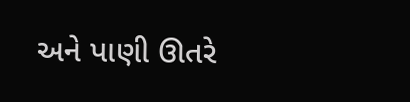અને પાણી ઊતરે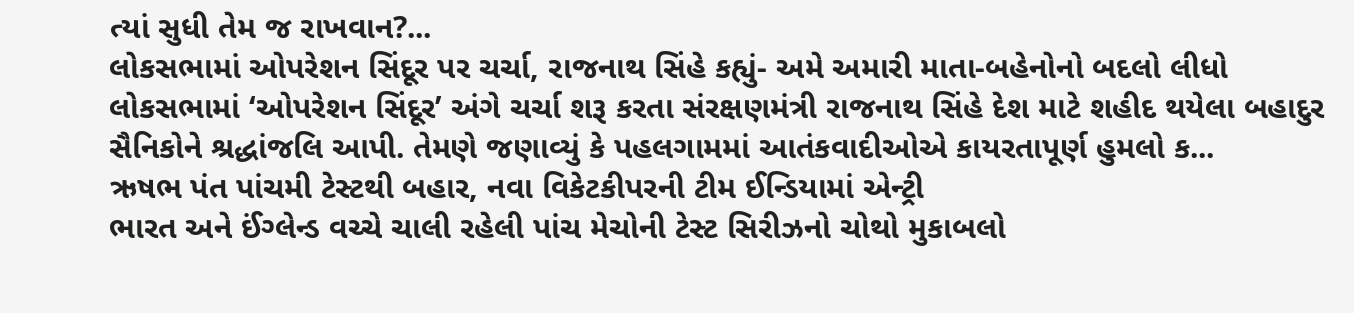ત્યાં સુધી તેમ જ રાખવાન?...
લોકસભામાં ઓપરેશન સિંદૂર પર ચર્ચા, રાજનાથ સિંહે કહ્યું- અમે અમારી માતા-બહેનોનો બદલો લીધો
લોકસભામાં ‘ઓપરેશન સિંદૂર’ અંગે ચર્ચા શરૂ કરતા સંરક્ષણમંત્રી રાજનાથ સિંહે દેશ માટે શહીદ થયેલા બહાદુર સૈનિકોને શ્રદ્ધાંજલિ આપી. તેમણે જણાવ્યું કે પહલગામમાં આતંકવાદીઓએ કાયરતાપૂર્ણ હુમલો ક...
ઋષભ પંત પાંચમી ટેસ્ટથી બહાર, નવા વિકેટકીપરની ટીમ ઈન્ડિયામાં એન્ટ્રી
ભારત અને ઈંગ્લેન્ડ વચ્ચે ચાલી રહેલી પાંચ મેચોની ટેસ્ટ સિરીઝનો ચોથો મુકાબલો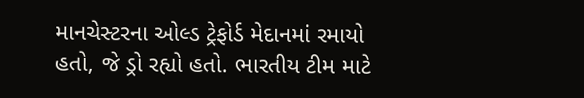માનચેસ્ટરના ઓલ્ડ ટ્રેફોર્ડ મેદાનમાં રમાયો હતો, જે ડ્રો રહ્યો હતો. ભારતીય ટીમ માટે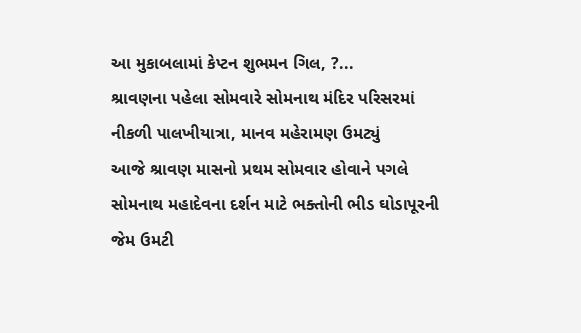આ મુકાબલામાં કેપ્ટન શુભમન ગિલ, ?...
શ્રાવણના પહેલા સોમવારે સોમનાથ મંદિર પરિસરમાં નીકળી પાલખીયાત્રા, માનવ મહેરામણ ઉમટ્યું
આજે શ્રાવણ માસનો પ્રથમ સોમવાર હોવાને પગલે સોમનાથ મહાદેવના દર્શન માટે ભક્તોની ભીડ ઘોડાપૂરની જેમ ઉમટી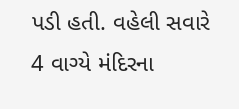પડી હતી. વહેલી સવારે 4 વાગ્યે મંદિરના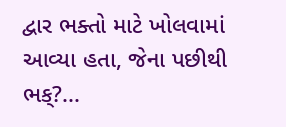દ્વાર ભક્તો માટે ખોલવામાં આવ્યા હતા, જેના પછીથી ભક્?...